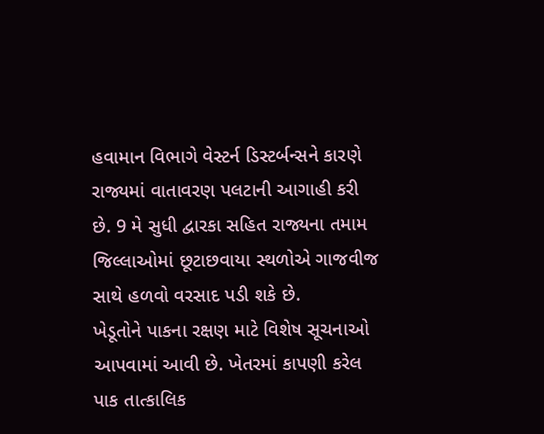હવામાન વિભાગે વેસ્ટર્ન ડિસ્ટર્બન્સને કારણે રાજ્યમાં વાતાવરણ પલટાની આગાહી કરી છે. 9 મે સુધી દ્વારકા સહિત રાજ્યના તમામ જિલ્લાઓમાં છૂટાછવાયા સ્થળોએ ગાજવીજ સાથે હળવો વરસાદ પડી શકે છે.
ખેડૂતોને પાકના રક્ષણ માટે વિશેષ સૂચનાઓ આપવામાં આવી છે. ખેતરમાં કાપણી કરેલ પાક તાત્કાલિક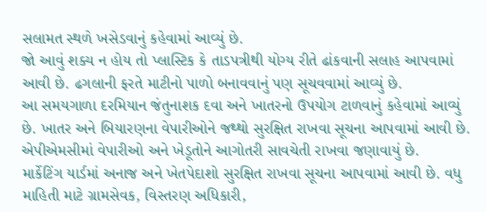સલામત સ્થળે ખસેડવાનું કહેવામાં આવ્યું છે.
જો આવું શક્ય ન હોય તો પ્લાસ્ટિક કે તાડપત્રીથી યોગ્ય રીતે ઢાંકવાની સલાહ આપવામાં આવી છે. ઢગલાની ફરતે માટીનો પાળો બનાવવાનું પણ સૂચવવામાં આવ્યું છે.
આ સમયગાળા દરમિયાન જંતુનાશક દવા અને ખાતરનો ઉપયોગ ટાળવાનું કહેવામાં આવ્યું છે. ખાતર અને બિયારણના વેપારીઓને જથ્થો સુરક્ષિત રાખવા સૂચના આપવામાં આવી છે.
એપીએમસીમાં વેપારીઓ અને ખેડૂતોને આગોતરી સાવચેતી રાખવા જણાવાયું છે.
માર્કેટિંગ યાર્ડમાં અનાજ અને ખેતપેદાશો સુરક્ષિત રાખવા સૂચના આપવામાં આવી છે. વધુ માહિતી માટે ગ્રામસેવક, વિસ્તરણ અધિકારી,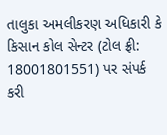તાલુકા અમલીકરણ અધિકારી કે કિસાન કોલ સેન્ટર (ટોલ ફ્રી: 18001801551) પર સંપર્ક કરી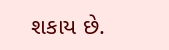શકાય છે.